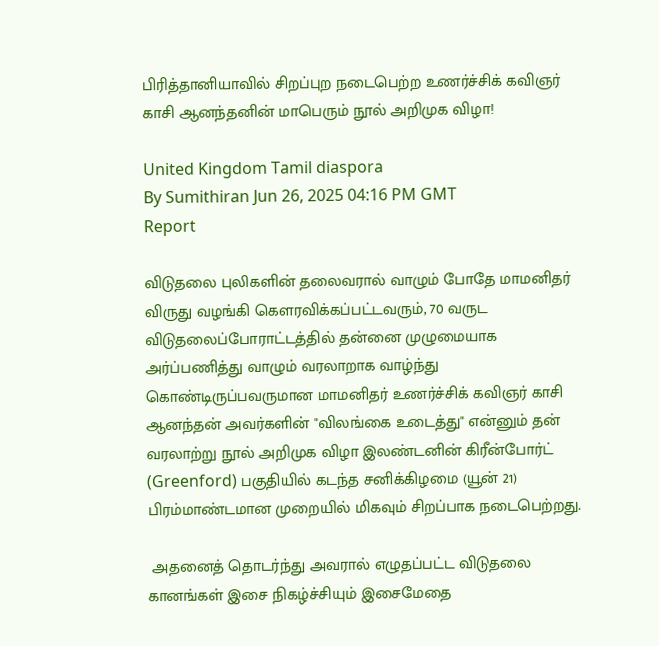பிரித்தானியாவில் சிறப்புற நடைபெற்ற உணர்ச்சிக் கவிஞர் காசி ஆனந்தனின் மாபெரும் நூல் அறிமுக விழா!

United Kingdom Tamil diaspora
By Sumithiran Jun 26, 2025 04:16 PM GMT
Report

விடுதலை புலிகளின் தலைவரால் வாழும் போதே மாமனிதர் விருது வழங்கி கெளரவிக்கப்பட்டவரும், 70 வருட விடுதலைப்போராட்டத்தில் தன்னை முழுமையாக அர்ப்பணித்து வாழும் வரலாறாக வாழ்ந்து கொண்டிருப்பவருமான மாமனிதர் உணர்ச்சிக் கவிஞர் காசி ஆனந்தன் அவர்களின் "விலங்கை உடைத்து" என்னும் தன் வரலாற்று நூல் அறிமுக விழா இலண்டனின் கிரீன்போர்ட் (Greenford) பகுதியில் கடந்த சனிக்கிழமை (யூன் 21) பிரம்மாண்டமான முறையில் மிகவும் சிறப்பாக நடைபெற்றது.

 அதனைத் தொடர்ந்து அவரால் எழுதப்பட்ட விடுதலை கானங்கள் இசை நிகழ்ச்சியும் இசைமேதை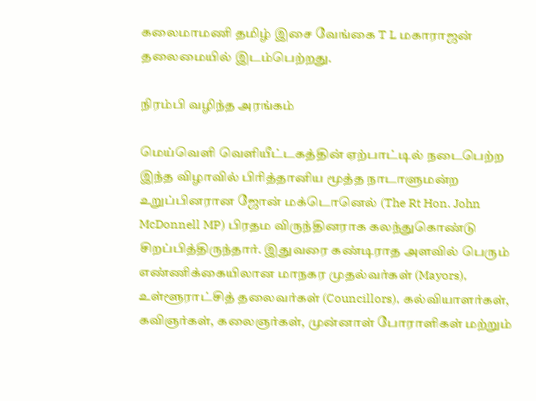கலைமாமணி தமிழ் இசை வேங்கை T L மகாராஜன் தலைமையில் இடம்பெற்றது.

நிரம்பி வழிந்த அரங்கம்

மெய்வெளி வெளியீட்டகத்தின் ஏற்பாட்டில் நடைபெற்ற இந்த விழாவில் பிரித்தானிய மூத்த நாடாளுமன்ற உறுப்பினரான ஜோன் மக்டொனெல் (The Rt Hon. John McDonnell MP) பிரதம விருந்தினராக கலந்துகொண்டு சிறப்பித்திருந்தார். இதுவரை கண்டிராத அளவில் பெரும் எண்ணிக்கையிலான மாநகர முதல்வர்கள் (Mayors), உள்ளூராட்சித் தலைவர்கள் (Councillors), கல்வியாளர்கள், கவிஞர்கள், கலைஞர்கள், முன்னாள் போராளிகள் மற்றும்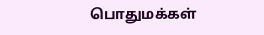பொதுமக்கள்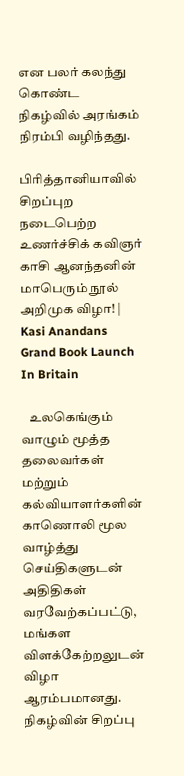என பலர் கலந்து கொண்ட நிகழ்வில் அரங்கம் நிரம்பி வழிந்தது.

பிரித்தானியாவில் சிறப்புற நடைபெற்ற உணர்ச்சிக் கவிஞர் காசி ஆனந்தனின் மாபெரும் நூல் அறிமுக விழா! | Kasi Anandans Grand Book Launch In Britain

   உலகெங்கும் வாழும் மூத்த தலைவர்கள் மற்றும் கல்வியாளர்களின் காணொலி மூல வாழ்த்து செய்திகளுடன் அதிதிகள் வரவேற்கப்பட்டு, மங்கள விளக்கேற்றலுடன் விழா ஆரம்பமானது. நிகழ்வின் சிறப்பு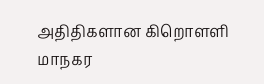அதிதிகளான கிறொளளி மாநகர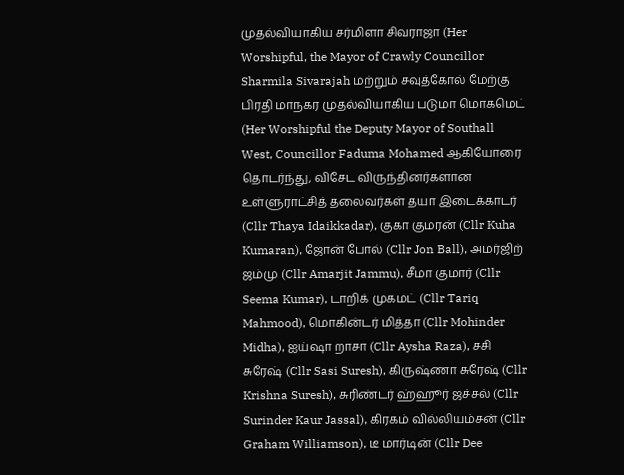முதல்வியாகிய சர்மிளா சிவராஜா (Her Worshipful, the Mayor of Crawly Councillor Sharmila Sivarajah மற்றும் சவுத்கோல் மேற்கு பிரதி மாநகர முதல்வியாகிய படுமா மொகமெட் (Her Worshipful the Deputy Mayor of Southall West, Councillor Faduma Mohamed ஆகியோரை தொடர்ந்து, விசேட விருந்தினர்களான உள்ளுராட்சித் தலைவர்கள் தயா இடைக்காடர் (Cllr Thaya Idaikkadar), குகா குமரன் (Cllr Kuha Kumaran), ஜோன் போல் (Cllr Jon Ball), அமர்ஜிற் ஜம்மு (Cllr Amarjit Jammu), சீமா குமார் (Cllr Seema Kumar), டாறிக் முகமட் (Cllr Tariq Mahmood), மொகின்டர் மித்தா (Cllr Mohinder Midha), ஐய்ஷா றாசா (Cllr Aysha Raza), சசி சுரேஷ் (Cllr Sasi Suresh), கிருஷ்ணா சுரேஷ் (Cllr Krishna Suresh), சுரிண்டர் ஹ்ஹூர் ஜச்சல் (Cllr Surinder Kaur Jassal), கிரகம் வில்லியம்சன் (Cllr Graham Williamson), டீ மார்டின் (Cllr Dee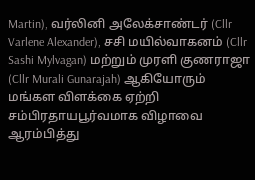Martin), வர்லினி அலேக்சாண்டர் (Cllr Varlene Alexander), சசி மயில்வாகனம் (Cllr Sashi Mylvagan) மற்றும் முரளி குணராஜா (Cllr Murali Gunarajah) ஆகியோரும் மங்கள விளக்கை ஏற்றி சம்பிரதாயபூர்வமாக விழாவை ஆரம்பித்து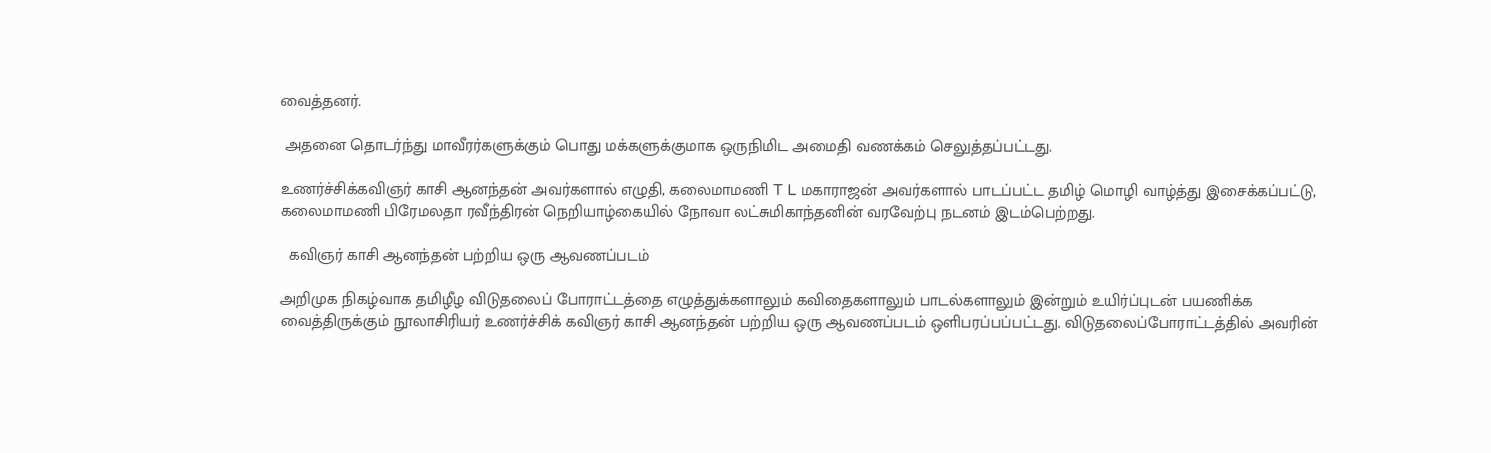வைத்தனர்.

 அதனை தொடர்ந்து மாவீரர்களுக்கும் பொது மக்களுக்குமாக ஒருநிமிட அமைதி வணக்கம் செலுத்தப்பட்டது.

உணர்ச்சிக்கவிஞர் காசி ஆனந்தன் அவர்களால் எழுதி, கலைமாமணி T L மகாராஜன் அவர்களால் பாடப்பட்ட தமிழ் மொழி வாழ்த்து இசைக்கப்பட்டு, கலைமாமணி பிரேமலதா ரவீந்திரன் நெறியாழ்கையில் நோவா லட்சுமிகாந்தனின் வரவேற்பு நடனம் இடம்பெற்றது.

  கவிஞர் காசி ஆனந்தன் பற்றிய ஒரு ஆவணப்படம்

அறிமுக நிகழ்வாக தமிழீழ விடுதலைப் போராட்டத்தை எழுத்துக்களாலும் கவிதைகளாலும் பாடல்களாலும் இன்றும் உயிர்ப்புடன் பயணிக்க வைத்திருக்கும் நூலாசிரியர் உணர்ச்சிக் கவிஞர் காசி ஆனந்தன் பற்றிய ஒரு ஆவணப்படம் ஒளிபரப்பப்பட்டது. விடுதலைப்போராட்டத்தில் அவரின்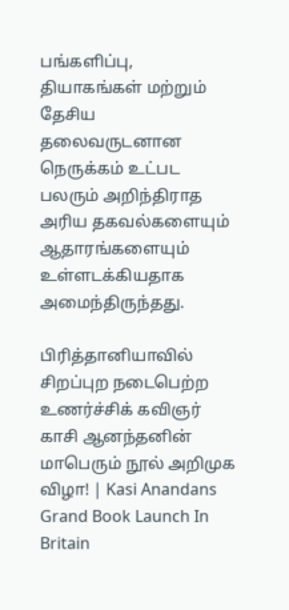பங்களிப்பு, தியாகங்கள் மற்றும் தேசிய தலைவருடனான நெருக்கம் உட்பட பலரும் அறிந்திராத அரிய தகவல்களையும் ஆதாரங்களையும் உள்ளடக்கியதாக அமைந்திருந்தது.

பிரித்தானியாவில் சிறப்புற நடைபெற்ற உணர்ச்சிக் கவிஞர் காசி ஆனந்தனின் மாபெரும் நூல் அறிமுக விழா! | Kasi Anandans Grand Book Launch In Britain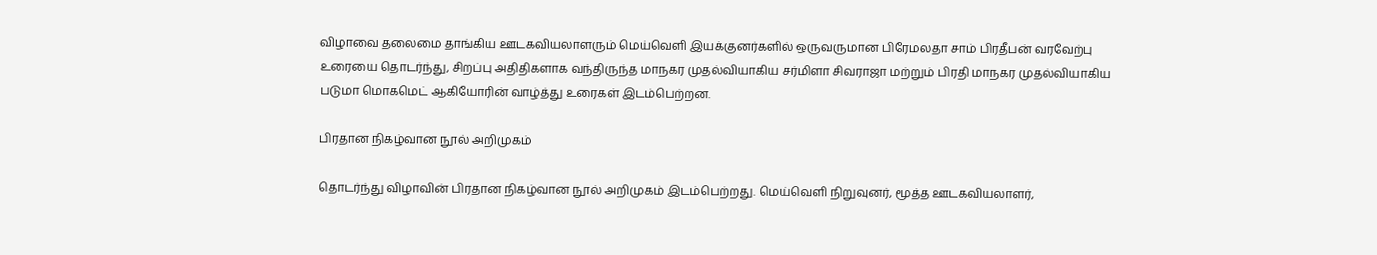விழாவை தலைமை தாங்கிய ஊடகவியலாளரும் மெய்வெளி இயக்குனர்களில் ஒருவருமான பிரேமலதா சாம் பிரதீபன் வரவேற்பு உரையை தொடர்ந்து, சிறப்பு அதிதிகளாக வந்திருந்த மாநகர முதல்வியாகிய சர்மிளா சிவராஜா மற்றும் பிரதி மாநகர முதல்வியாகிய படுமா மொகமெட் ஆகியோரின் வாழ்த்து உரைகள் இடம்பெற்றன.

பிரதான நிகழ்வான நூல் அறிமுகம்

தொடர்ந்து விழாவின் பிரதான நிகழ்வான நூல் அறிமுகம் இடம்பெற்றது. மெய்வெளி நிறுவுனர், மூத்த ஊடகவியலாளர்,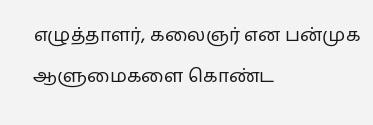எழுத்தாளர், கலைஞர் என பன்முக ஆளுமைகளை கொண்ட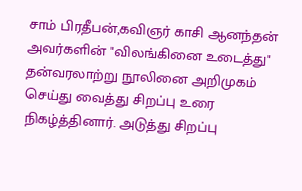சாம் பிரதீபன்,கவிஞர் காசி ஆனந்தன் அவர்களின் "விலங்கினை உடைத்து" தன்வரலாற்று நூலினை அறிமுகம் செய்து வைத்து சிறப்பு உரை நிகழ்த்தினார். அடுத்து சிறப்பு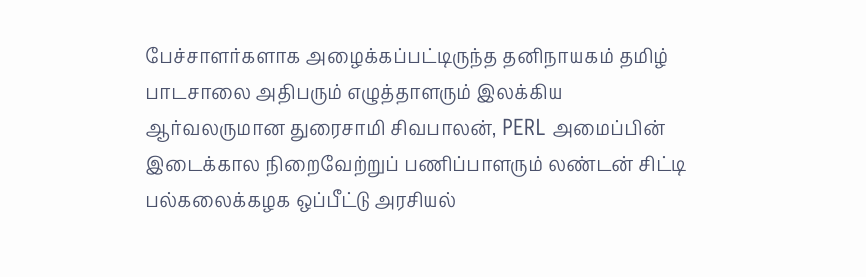பேச்சாளர்களாக அழைக்கப்பட்டிருந்த தனிநாயகம் தமிழ் பாடசாலை அதிபரும் எழுத்தாளரும் இலக்கிய ஆர்வலருமான துரைசாமி சிவபாலன், PERL அமைப்பின் இடைக்கால நிறைவேற்றுப் பணிப்பாளரும் லண்டன் சிட்டி பல்கலைக்கழக ஒப்பீட்டு அரசியல்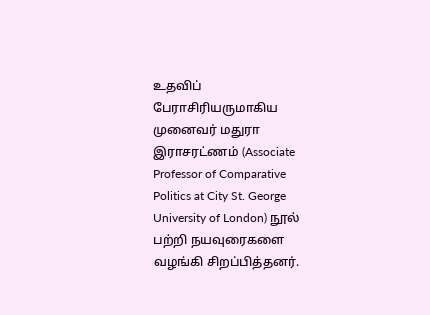உதவிப் பேராசிரியருமாகிய முனைவர் மதுரா இராசரட்ணம் (Associate Professor of Comparative Politics at City St. George University of London) நூல் பற்றி நயவுரைகளை வழங்கி சிறப்பித்தனர்.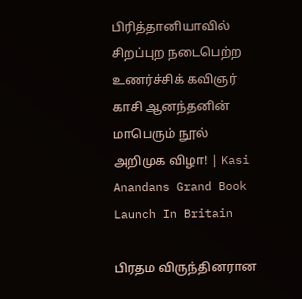பிரித்தானியாவில் சிறப்புற நடைபெற்ற உணர்ச்சிக் கவிஞர் காசி ஆனந்தனின் மாபெரும் நூல் அறிமுக விழா! | Kasi Anandans Grand Book Launch In Britain

பிரதம விருந்தினரான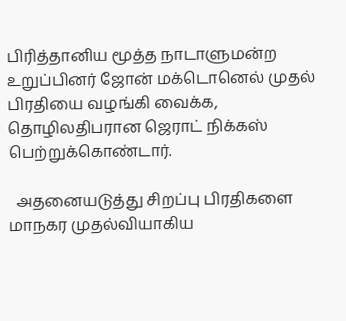பிரித்தானிய மூத்த நாடாளுமன்ற உறுப்பினர் ஜோன் மக்டொனெல் முதல் பிரதியை வழங்கி வைக்க, தொழிலதிபரான ஜெராட் நிக்கஸ் பெற்றுக்கொண்டார்.

  அதனையடுத்து சிறப்பு பிரதிகளை மாநகர முதல்வியாகிய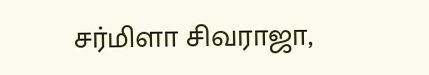சர்மிளா சிவராஜா,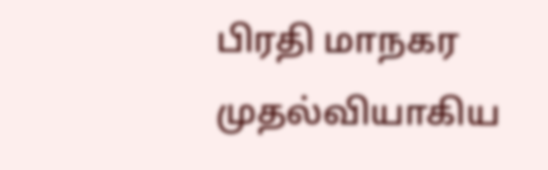பிரதி மாநகர முதல்வியாகிய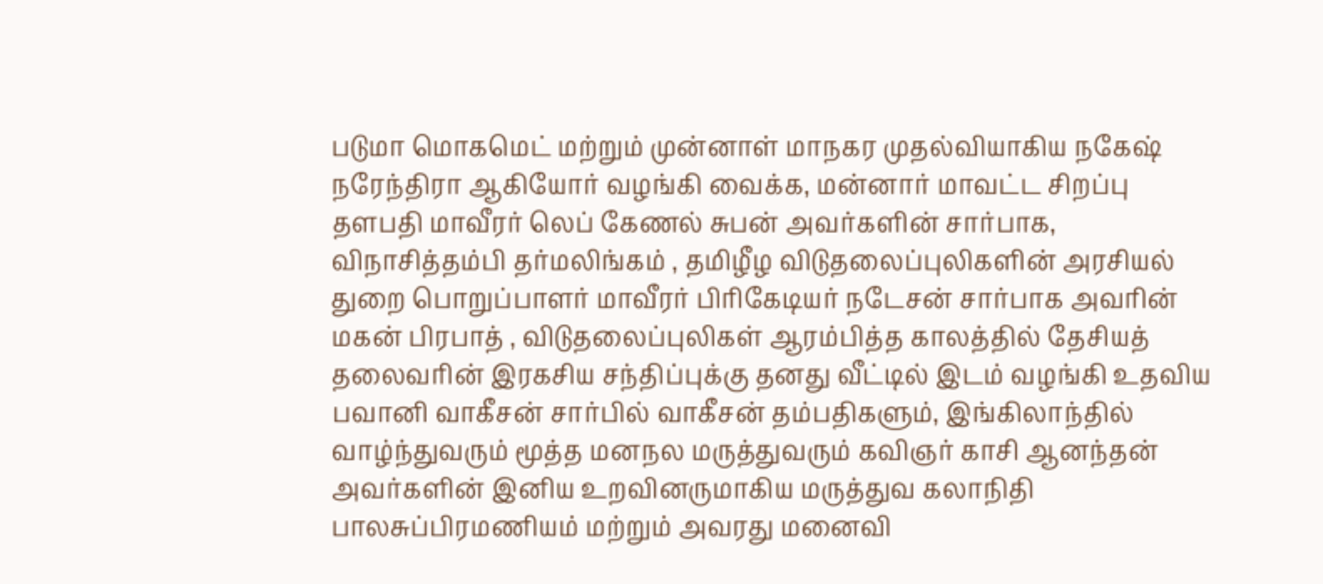படுமா மொகமெட் மற்றும் முன்னாள் மாநகர முதல்வியாகிய நகேஷ் நரேந்திரா ஆகியோர் வழங்கி வைக்க, மன்னார் மாவட்ட சிறப்பு தளபதி மாவீரர் லெப் கேணல் சுபன் அவர்களின் சார்பாக, விநாசித்தம்பி தர்மலிங்கம் , தமிழீழ விடுதலைப்புலிகளின் அரசியல் துறை பொறுப்பாளர் மாவீரர் பிரிகேடியர் நடேசன் சார்பாக அவரின் மகன் பிரபாத் , விடுதலைப்புலிகள் ஆரம்பித்த காலத்தில் தேசியத் தலைவரின் இரகசிய சந்திப்புக்கு தனது வீட்டில் இடம் வழங்கி உதவிய பவானி வாகீசன் சார்பில் வாகீசன் தம்பதிகளும், இங்கிலாந்தில் வாழ்ந்துவரும் மூத்த மனநல மருத்துவரும் கவிஞர் காசி ஆனந்தன் அவர்களின் இனிய உறவினருமாகிய மருத்துவ கலாநிதி பாலசுப்பிரமணியம் மற்றும் அவரது மனைவி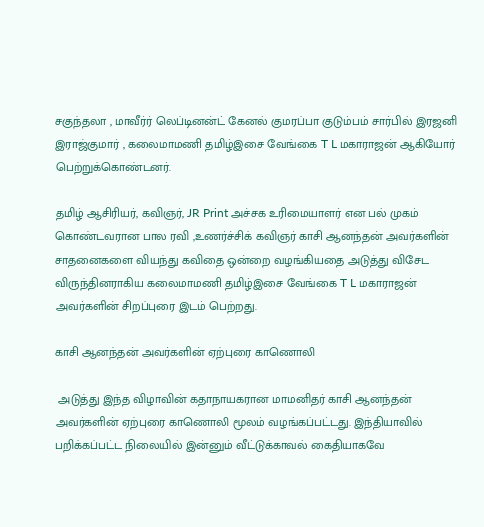சகுந்தலா , மாவீர்ர் லெப்டினன்ட் கேனல் குமரப்பா குடும்பம் சார்பில் இரஜனி இராஜ்குமார் , கலைமாமணி தமிழ்இசை வேங்கை T L மகாராஜன் ஆகியோர் பெற்றுக்கொண்டனர்.

தமிழ் ஆசிரியர், கவிஞர், JR Print அச்சக உரிமையாளர் என பல் முகம் கொண்டவரான பால ரவி ,உணர்ச்சிக் கவிஞர் காசி ஆனந்தன் அவர்களின் சாதனைகளை வியந்து கவிதை ஒன்றை வழங்கியதை அடுத்து விசேட விருந்தினராகிய கலைமாமணி தமிழ்இசை வேங்கை T L மகாராஜன் அவர்களின் சிறப்புரை இடம் பெற்றது.

காசி ஆனந்தன் அவர்களின் ஏற்புரை காணொலி

 அடுத்து இந்த விழாவின் கதாநாயகரான மாமனிதர் காசி ஆனந்தன் அவர்களின் ஏற்புரை காணொலி மூலம் வழங்கப்பட்டது. இந்தியாவில் பறிக்கப்பட்ட நிலையில் இன்னும் வீட்டுக்காவல் கைதியாகவே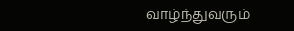வாழ்ந்துவரும்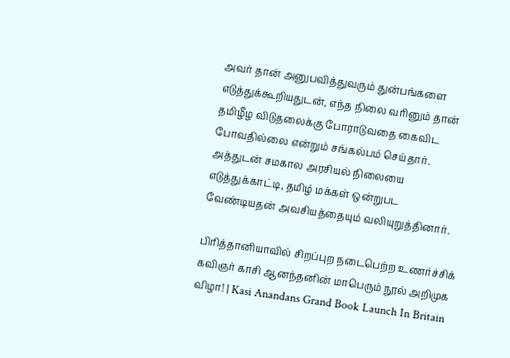அவர் தான் அனுபவித்துவரும் துன்பங்களை எடுத்துக்கூறியதுடன், எந்த நிலை வரினும் தான் தமிழீழ விடுதலைக்கு போராடுவதை கைவிட போவதில்லை என்றும் சங்கல்பம் செய்தார். அத்துடன் சமகால அரசியல் நிலையை எடுத்துக்காட்டி, தமிழ் மக்கள் ஒன்றுபட வேண்டியதன் அவசியத்தையும் வலியுறுத்தினார்.

பிரித்தானியாவில் சிறப்புற நடைபெற்ற உணர்ச்சிக் கவிஞர் காசி ஆனந்தனின் மாபெரும் நூல் அறிமுக விழா! | Kasi Anandans Grand Book Launch In Britain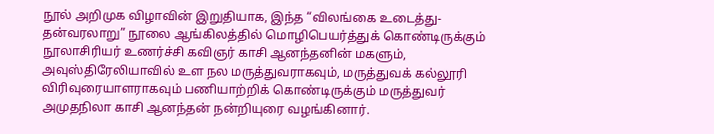நூல் அறிமுக விழாவின் இறுதியாக, இந்த “விலங்கை உடைத்து-தன்வரலாறு” நூலை ஆங்கிலத்தில் மொழிபெயர்த்துக் கொண்டிருக்கும் நூலாசிரியர் உணர்ச்சி கவிஞர் காசி ஆனந்தனின் மகளும், அவுஸ்திரேலியாவில் உள நல மருத்துவராகவும், மருத்துவக் கல்லூரி விரிவுரையாளராகவும் பணியாற்றிக் கொண்டிருக்கும் மருத்துவர் அமுதநிலா காசி ஆனந்தன் நன்றியுரை வழங்கினார்.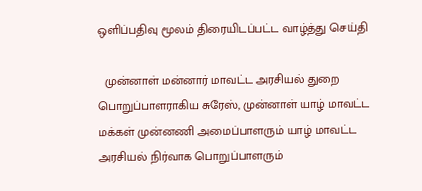ஒளிப்பதிவு மூலம் திரையிடப்பட்ட வாழ்த்து செய்தி

  முன்னாள் மன்னார் மாவட்ட அரசியல் துறை பொறுப்பாளராகிய சுரேஸ், முன்னாள் யாழ் மாவட்ட மக்கள் முன்னணி அமைப்பாளரும் யாழ் மாவட்ட அரசியல் நிர்வாக பொறுப்பாளரும்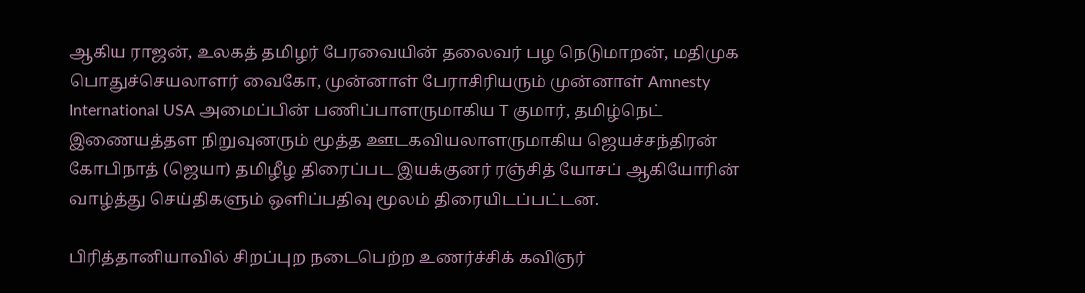ஆகிய ராஜன், உலகத் தமிழர் பேரவையின் தலைவர் பழ நெடுமாறன், மதிமுக பொதுச்செயலாளர் வைகோ, முன்னாள் பேராசிரியரும் முன்னாள் Amnesty International USA அமைப்பின் பணிப்பாளருமாகிய T குமார், தமிழ்நெட் இணையத்தள நிறுவுனரும் மூத்த ஊடகவியலாளருமாகிய ஜெயச்சந்திரன் கோபிநாத் (ஜெயா) தமிழீழ திரைப்பட இயக்குனர் ரஞ்சித் யோசப் ஆகியோரின் வாழ்த்து செய்திகளும் ஒளிப்பதிவு மூலம் திரையிடப்பட்டன.

பிரித்தானியாவில் சிறப்புற நடைபெற்ற உணர்ச்சிக் கவிஞர்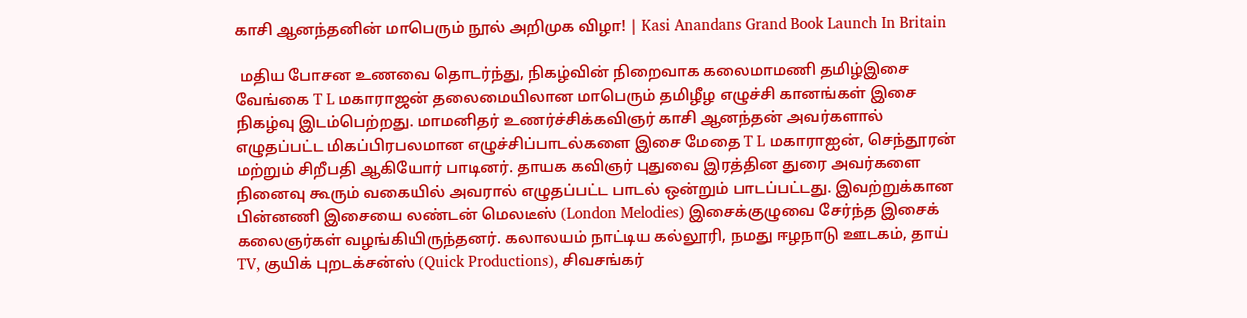காசி ஆனந்தனின் மாபெரும் நூல் அறிமுக விழா! | Kasi Anandans Grand Book Launch In Britain

 மதிய போசன உணவை தொடர்ந்து, நிகழ்வின் நிறைவாக கலைமாமணி தமிழ்இசை வேங்கை T L மகாராஜன் தலைமையிலான மாபெரும் தமிழீழ எழுச்சி கானங்கள் இசை நிகழ்வு இடம்பெற்றது. மாமனிதர் உணர்ச்சிக்கவிஞர் காசி ஆனந்தன் அவர்களால் எழுதப்பட்ட மிகப்பிரபலமான எழுச்சிப்பாடல்களை இசை மேதை T L மகாராஐன், செந்தூரன் மற்றும் சிறீபதி ஆகியோர் பாடினர். தாயக கவிஞர் புதுவை இரத்தின துரை அவர்களை நினைவு கூரும் வகையில் அவரால் எழுதப்பட்ட பாடல் ஒன்றும் பாடப்பட்டது. இவற்றுக்கான பின்னணி இசையை லண்டன் மெலடீஸ் (London Melodies) இசைக்குழுவை சேர்ந்த இசைக் கலைஞர்கள் வழங்கியிருந்தனர். கலாலயம் நாட்டிய கல்லூரி, நமது ஈழநாடு ஊடகம், தாய் TV, குயிக் புறடக்சன்ஸ் (Quick Productions), சிவசங்கர்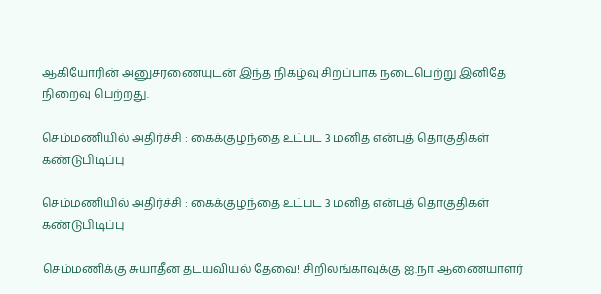ஆகியோரின் அனுசரணையுடன் இந்த நிகழ்வு சிறப்பாக நடைபெற்று இனிதே நிறைவு பெற்றது.

செம்மணியில் அதிர்ச்சி : கைக்குழந்தை உட்பட 3 மனித என்புத் தொகுதிகள் கண்டுபிடிப்பு

செம்மணியில் அதிர்ச்சி : கைக்குழந்தை உட்பட 3 மனித என்புத் தொகுதிகள் கண்டுபிடிப்பு

செம்மணிக்கு சுயாதீன தடயவியல் தேவை! சிறிலங்காவுக்கு ஐ.நா ஆணையாளர்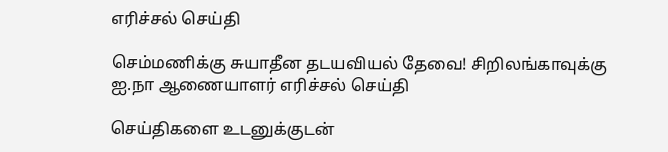எரிச்சல் செய்தி

செம்மணிக்கு சுயாதீன தடயவியல் தேவை! சிறிலங்காவுக்கு ஐ.நா ஆணையாளர் எரிச்சல் செய்தி

செய்திகளை உடனுக்குடன்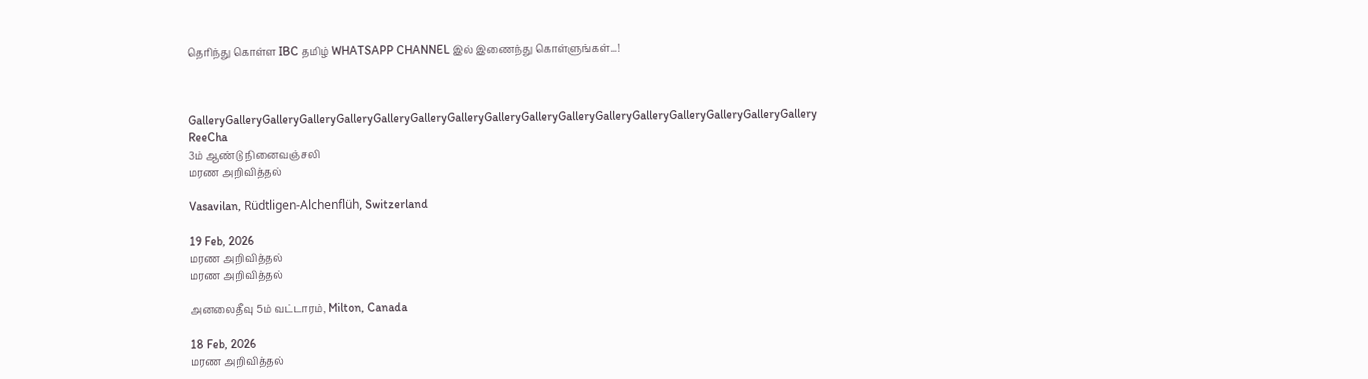தெரிந்து கொள்ள IBC தமிழ் WHATSAPP CHANNEL இல் இணைந்து கொள்ளுங்கள்...!



GalleryGalleryGalleryGalleryGalleryGalleryGalleryGalleryGalleryGalleryGalleryGalleryGalleryGalleryGalleryGalleryGallery
ReeCha
3ம் ஆண்டு நினைவஞ்சலி
மரண அறிவித்தல்

Vasavilan, Rüdtligen-Alchenflüh, Switzerland

19 Feb, 2026
மரண அறிவித்தல்
மரண அறிவித்தல்

அனலைதீவு 5ம் வட்டாரம், Milton, Canada

18 Feb, 2026
மரண அறிவித்தல்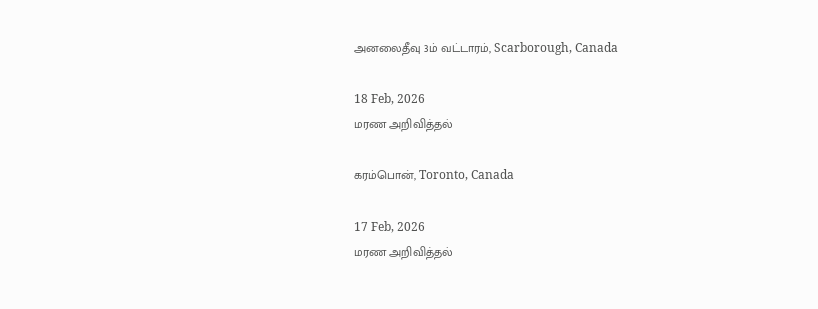அனலைதீவு 3ம் வட்டாரம், Scarborough, Canada

18 Feb, 2026
மரண அறிவித்தல்

கரம்பொன், Toronto, Canada

17 Feb, 2026
மரண அறிவித்தல்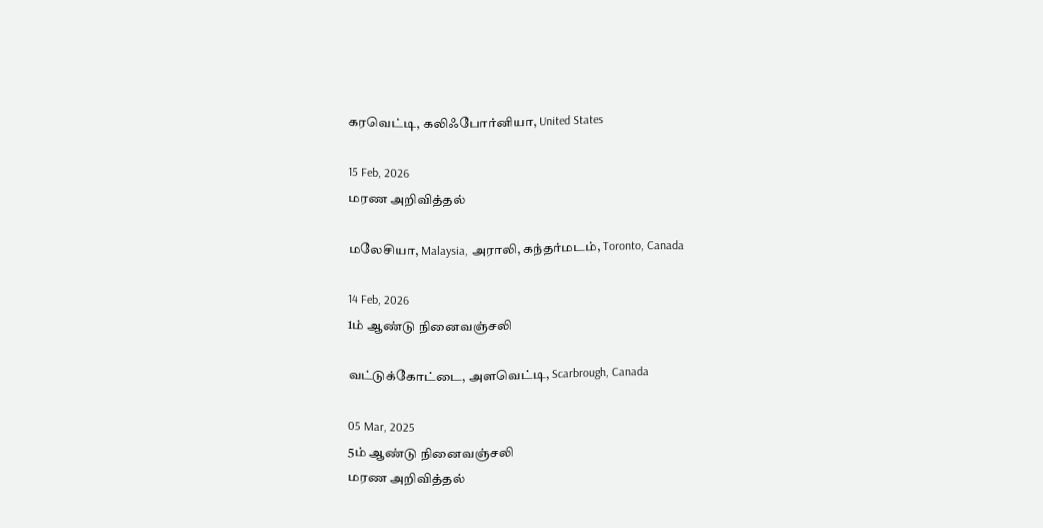கரவெட்டி, கலிஃபோர்னியா, United States

15 Feb, 2026
மரண அறிவித்தல்

மலேசியா, Malaysia, அராலி, கந்தர்மடம், Toronto, Canada

14 Feb, 2026
1ம் ஆண்டு நினைவஞ்சலி

வட்டுக்கோட்டை, அளவெட்டி, Scarbrough, Canada

05 Mar, 2025
5ம் ஆண்டு நினைவஞ்சலி
மரண அறிவித்தல்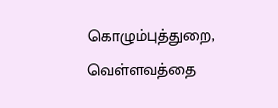கொழும்புத்துறை, வெள்ளவத்தை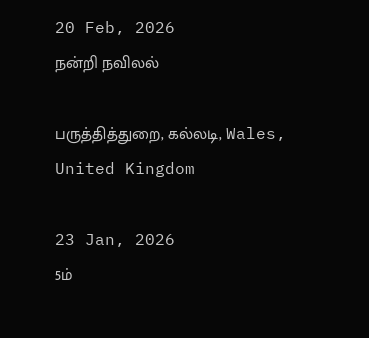20 Feb, 2026
நன்றி நவிலல்

பருத்தித்துறை, கல்லடி, Wales, United Kingdom

23 Jan, 2026
5ம்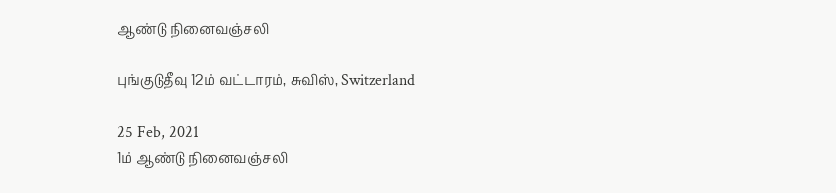ஆண்டு நினைவஞ்சலி

புங்குடுதீவு 12ம் வட்டாரம், சுவிஸ், Switzerland

25 Feb, 2021
1ம் ஆண்டு நினைவஞ்சலி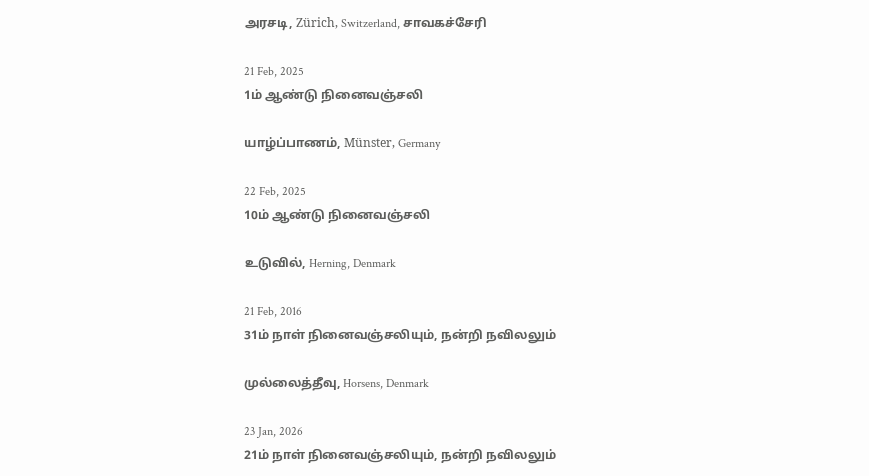அரசடி, Zürich, Switzerland, சாவகச்சேரி

21 Feb, 2025
1ம் ஆண்டு நினைவஞ்சலி

யாழ்ப்பாணம், Münster, Germany

22 Feb, 2025
10ம் ஆண்டு நினைவஞ்சலி

உடுவில், Herning, Denmark

21 Feb, 2016
31ம் நாள் நினைவஞ்சலியும், நன்றி நவிலலும்

முல்லைத்தீவு, Horsens, Denmark

23 Jan, 2026
21ம் நாள் நினைவஞ்சலியும், நன்றி நவிலலும்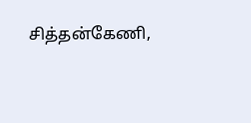சித்தன்கேணி,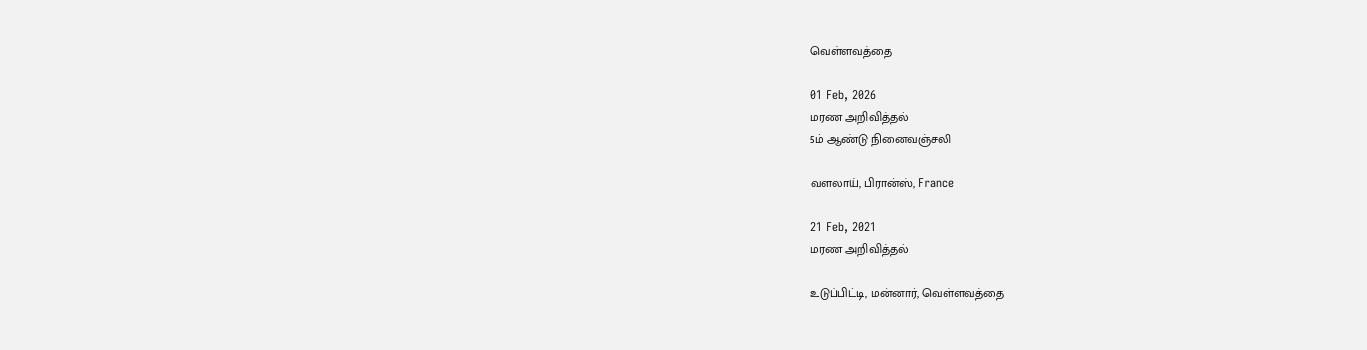வெள்ளவத்தை

01 Feb, 2026
மரண அறிவித்தல்
5ம் ஆண்டு நினைவஞ்சலி

வளலாய், பிரான்ஸ், France

21 Feb, 2021
மரண அறிவித்தல்

உடுப்பிட்டி, மன்னார், வெள்ளவத்தை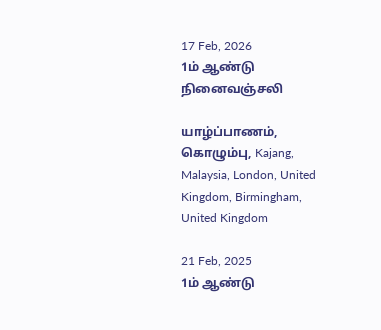17 Feb, 2026
1ம் ஆண்டு நினைவஞ்சலி

யாழ்ப்பாணம், கொழும்பு, Kajang, Malaysia, London, United Kingdom, Birmingham, United Kingdom

21 Feb, 2025
1ம் ஆண்டு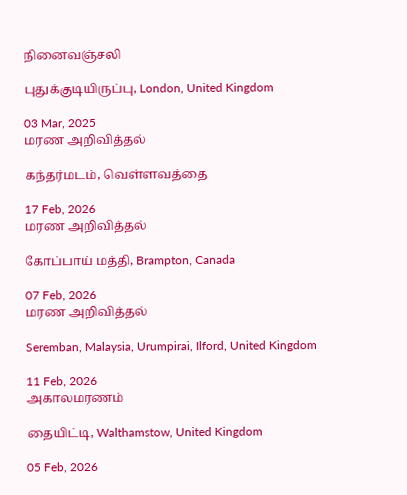நினைவஞ்சலி

புதுக்குடியிருப்பு, London, United Kingdom

03 Mar, 2025
மரண அறிவித்தல்

கந்தர்மடம், வெள்ளவத்தை

17 Feb, 2026
மரண அறிவித்தல்

கோப்பாய் மத்தி, Brampton, Canada

07 Feb, 2026
மரண அறிவித்தல்

Seremban, Malaysia, Urumpirai, Ilford, United Kingdom

11 Feb, 2026
அகாலமரணம்

தையிட்டி, Walthamstow, United Kingdom

05 Feb, 2026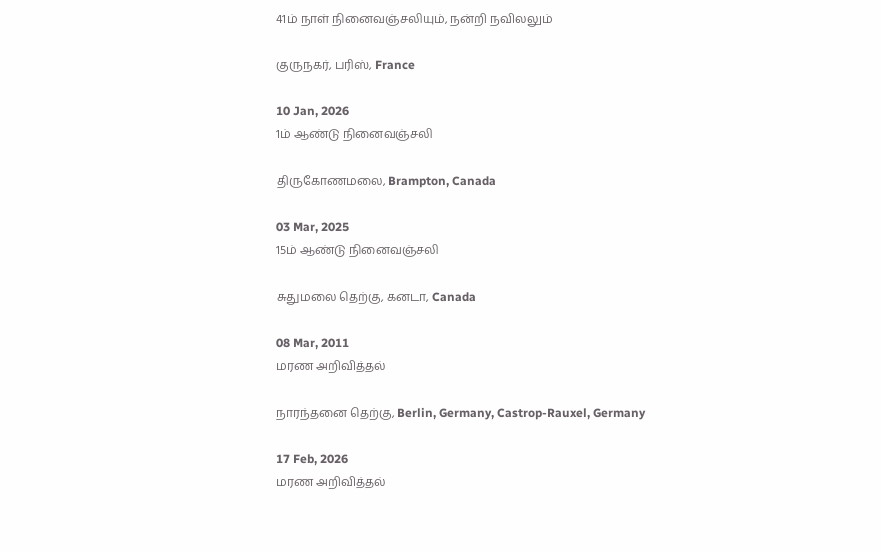41ம் நாள் நினைவஞ்சலியும், நன்றி நவிலலும்

குருநகர், பரிஸ், France

10 Jan, 2026
1ம் ஆண்டு நினைவஞ்சலி

திருகோணமலை, Brampton, Canada

03 Mar, 2025
15ம் ஆண்டு நினைவஞ்சலி

சுதுமலை தெற்கு, கனடா, Canada

08 Mar, 2011
மரண அறிவித்தல்

நாரந்தனை தெற்கு, Berlin, Germany, Castrop-Rauxel, Germany

17 Feb, 2026
மரண அறிவித்தல்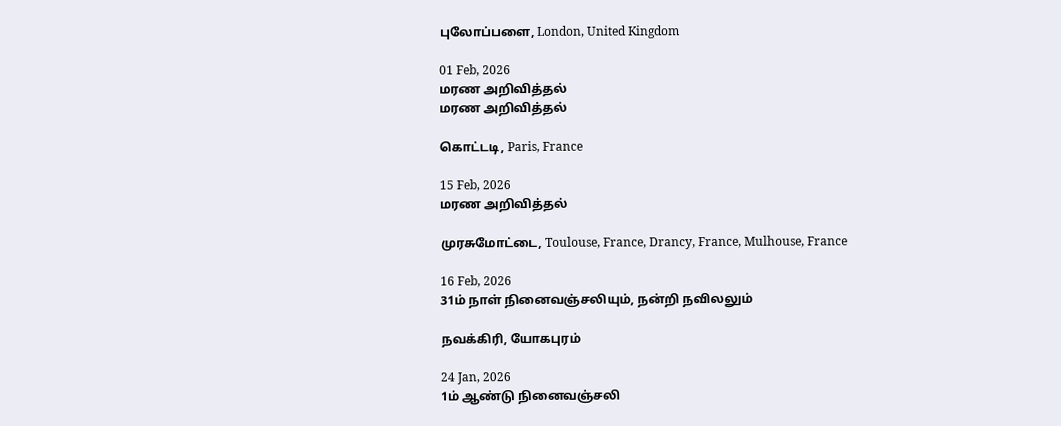புலோப்பளை, London, United Kingdom

01 Feb, 2026
மரண அறிவித்தல்
மரண அறிவித்தல்

கொட்டடி, Paris, France

15 Feb, 2026
மரண அறிவித்தல்

முரசுமோட்டை, Toulouse, France, Drancy, France, Mulhouse, France

16 Feb, 2026
31ம் நாள் நினைவஞ்சலியும், நன்றி நவிலலும்

நவக்கிரி, யோகபுரம்

24 Jan, 2026
1ம் ஆண்டு நினைவஞ்சலி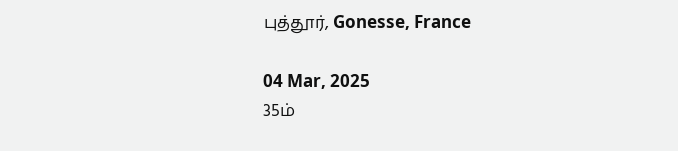புத்தூர், Gonesse, France

04 Mar, 2025
35ம்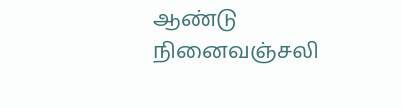ஆண்டு நினைவஞ்சலி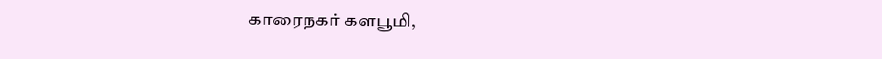காரைநகர் களபூமி,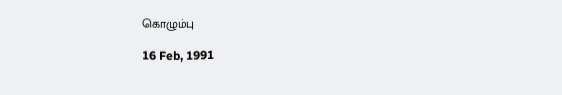கொழும்பு

16 Feb, 1991